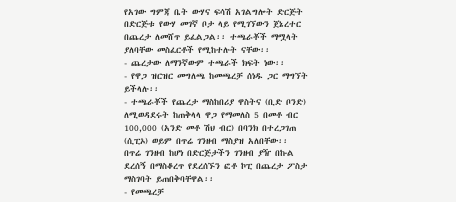የአገው ግምጃ ቤት ውሃና ፍሳሽ አገልግሎት ድርጅት በድርጅቱ የውሃ መገኛ ቦታ ላይ የሚገኘውን ጀኔረተር በጨረታ ለመሸጥ ይፈልጋል፡፡ ተጫራቾች ማሟላት ያለባቸው መስፈርቶች የሚከተሉት ናቸው፡፡
- ጨረታው ለማንኛውም ተጫራች ክፍት ነው፡፡
- የዋጋ ዝርዝር መግለጫ ከመጫረቻ ሰነዱ ጋር ማግኘት ይችላሉ፡፡
- ተጫራቾች የጨረታ ማስከበሪያ ዋስትና (ቢድ ቦንድ) ለሚወዳደሩት ከጠቅላላ ዋጋ የማመለስ 5 በመቶ ብር 100,000 (አንድ መቶ ሽህ ብር) በባንክ በተረጋገጠ (ሲፒኦ) ወይም በጥሬ ገንዘብ ማስያዝ አለበቸው፡፡ በጥሬ ገንዘብ ከሆነ በድርጅታችን ገንዘብ ያዥ በኩል ደረሰኝ በማስቆረጥ የደረሰኙን ፎቶ ኮፒ በጨረታ ፖስታ ማስገባት ይጠበቅባቸዋል፡፡
- የመጫረቻ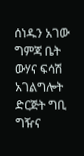ሰነዱን አገው ግምጃ ቤት ውሃና ፍሳሽ አገልግሎት ድርጅት ግቢ ግዥና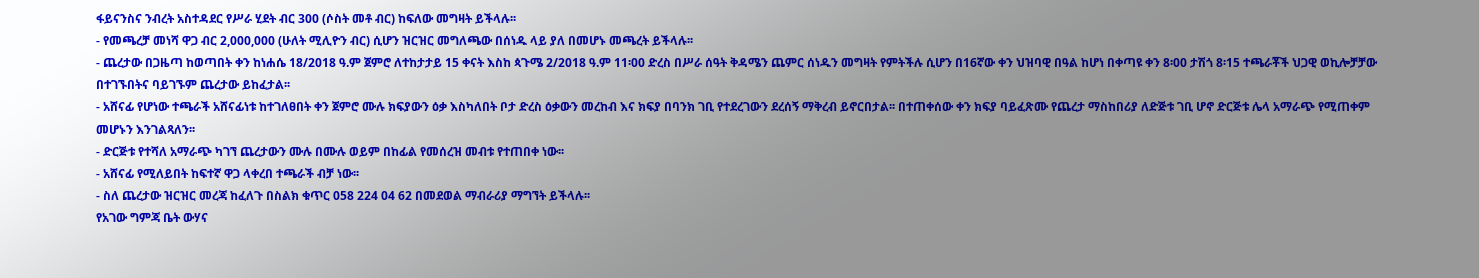ፋይናንስና ንብረት አስተዳደር የሥራ ሂደት ብር 300 (ሶስት መቶ ብር) ከፍለው መግዛት ይችላሉ፡፡
- የመጫረቻ መነሻ ዋጋ ብር 2,000,000 (ሁለት ሚሊዮን ብር) ሲሆን ዝርዝር መግለጫው በሰነዱ ላይ ያለ በመሆኑ መጫረት ይችላሉ፡፡
- ጨረታው በጋዜጣ ከወጣበት ቀን ከነሐሴ 18/2018 ዓ.ም ጀምሮ ለተከታታይ 15 ቀናት እስከ ጳጉሜ 2/2018 ዓ.ም 11፡00 ድረስ በሥራ ሰዓት ቅዳሜን ጨምር ሰነዱን መግዛት የምትችሉ ሲሆን በ16ኛው ቀን ህዝባዊ በዓል ከሆነ በቀጣዩ ቀን 8፡00 ታሽጎ 8፡15 ተጫራቾች ህጋዊ ወኪሎቻቻው በተገኙበትና ባይገኙም ጨረታው ይከፈታል፡፡
- አሸናፊ የሆነው ተጫራች አሸናፊነቱ ከተገለፀበት ቀን ጀምሮ ሙሉ ክፍያውን ዕቃ እስካለበት ቦታ ድረስ ዕቃውን መረከብ እና ክፍያ በባንክ ገቢ የተደረገውን ደረሰኝ ማቅረብ ይኖርበታል፡፡ በተጠቀሰው ቀን ክፍያ ባይፈጽሙ የጨረታ ማስከበሪያ ለድጅቱ ገቢ ሆኖ ድርጅቱ ሌላ አማራጭ የሚጠቀም መሆኑን እንገልጻለን፡፡
- ድርጅቱ የተሻለ አማራጭ ካገኘ ጨረታውን ሙሉ በሙሉ ወይም በከፊል የመሰረዝ መብቱ የተጠበቀ ነው፡፡
- አሸናፊ የሚለይበት ከፍተኛ ዋጋ ላቀረበ ተጫራች ብቻ ነው፡፡
- ስለ ጨረታው ዝርዝር መረጃ ከፈለጉ በስልክ ቁጥር 058 224 04 62 በመደወል ማብራሪያ ማግኘት ይችላሉ፡፡
የአገው ግምጃ ቤት ውሃና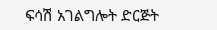ፍሳሽ አገልግሎት ድርጅት